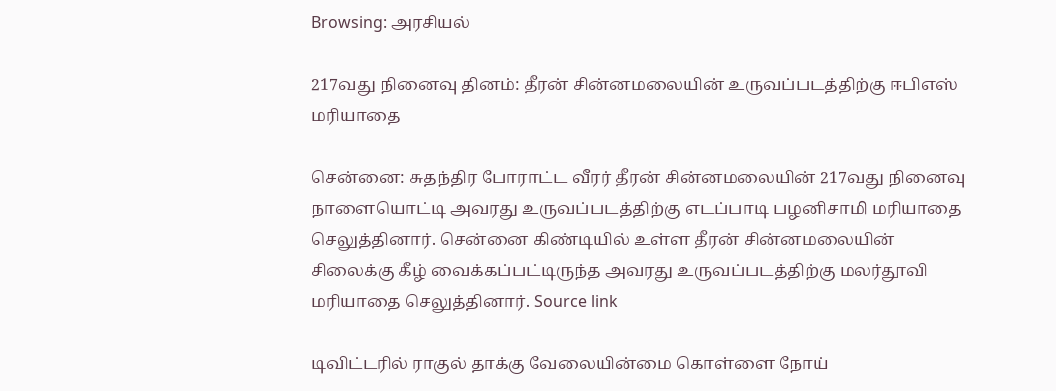Browsing: அரசியல்

217வது நினைவு தினம்: தீரன் சின்னமலையின் உருவப்படத்திற்கு ஈபிஎஸ் மரியாதை

சென்னை: சுதந்திர போராட்ட வீரர் தீரன் சின்னமலையின் 217வது நினைவு நாளையொட்டி அவரது உருவப்படத்திற்கு எடப்பாடி பழனிசாமி மரியாதை செலுத்தினார். சென்னை கிண்டியில் உள்ள தீரன் சின்னமலையின் சிலைக்கு கீழ் வைக்கப்பட்டிருந்த அவரது உருவப்படத்திற்கு மலர்தூவி மரியாதை செலுத்தினார். Source link

டிவிட்டரில் ராகுல் தாக்கு வேலையின்மை கொள்ளை நோய்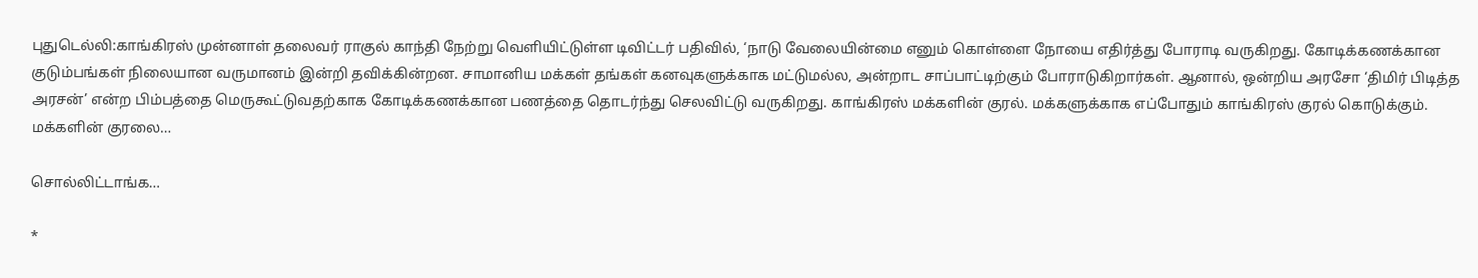புதுடெல்லி:காங்கிரஸ் முன்னாள் தலைவர் ராகுல் காந்தி நேற்று வெளியிட்டுள்ள டிவிட்டர் பதிவில், ‘நாடு வேலையின்மை எனும் கொள்ளை நோயை எதிர்த்து போராடி வருகிறது. கோடிக்கணக்கான குடும்பங்கள் நிலையான வருமானம் இன்றி தவிக்கின்றன. சாமானிய மக்கள் தங்கள் கனவுகளுக்காக மட்டுமல்ல, அன்றாட சாப்பாட்டிற்கும் போராடுகிறார்கள். ஆனால், ஒன்றிய அரசோ ‘திமிர் பிடித்த அரசன்’ என்ற பிம்பத்தை மெருகூட்டுவதற்காக கோடிக்கணக்கான பணத்தை தொடர்ந்து செலவிட்டு வருகிறது. காங்கிரஸ் மக்களின் குரல். மக்களுக்காக எப்போதும் காங்கிரஸ் குரல் கொடுக்கும். மக்களின் குரலை…

சொல்லிட்டாங்க…

*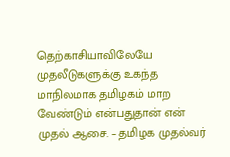தெற்காசியாவிலேயே முதலீடுகளுக்கு உகந்த மாநிலமாக தமிழகம் மாற வேண்டும் என்பதுதான் என் முதல் ஆசை. – தமிழக முதல்வர்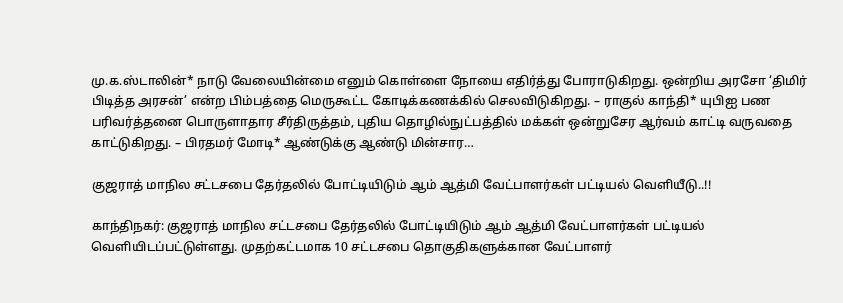மு.க.ஸ்டாலின்* நாடு வேலையின்மை எனும் கொள்ளை நோயை எதிர்த்து போராடுகிறது. ஒன்றிய அரசோ ‘திமிர் பிடித்த அரசன்’ என்ற பிம்பத்தை மெருகூட்ட கோடிக்கணக்கில் செலவிடுகிறது. – ராகுல் காந்தி* யுபிஐ பண பரிவர்த்தனை பொருளாதார சீர்திருத்தம், புதிய தொழில்நுட்பத்தில் மக்கள் ஒன்றுசேர ஆர்வம் காட்டி வருவதை காட்டுகிறது. – பிரதமர் மோடி* ஆண்டுக்கு ஆண்டு மின்சார…

குஜராத் மாநில சட்டசபை தேர்தலில் போட்டியிடும் ஆம் ஆத்மி வேட்பாளர்கள் பட்டியல் வெளியீடு..!!

காந்திநகர்: குஜராத் மாநில சட்டசபை தேர்தலில் போட்டியிடும் ஆம் ஆத்மி வேட்பாளர்கள் பட்டியல் வெளியிடப்பட்டுள்ளது. முதற்கட்டமாக 10 சட்டசபை தொகுதிகளுக்கான வேட்பாளர்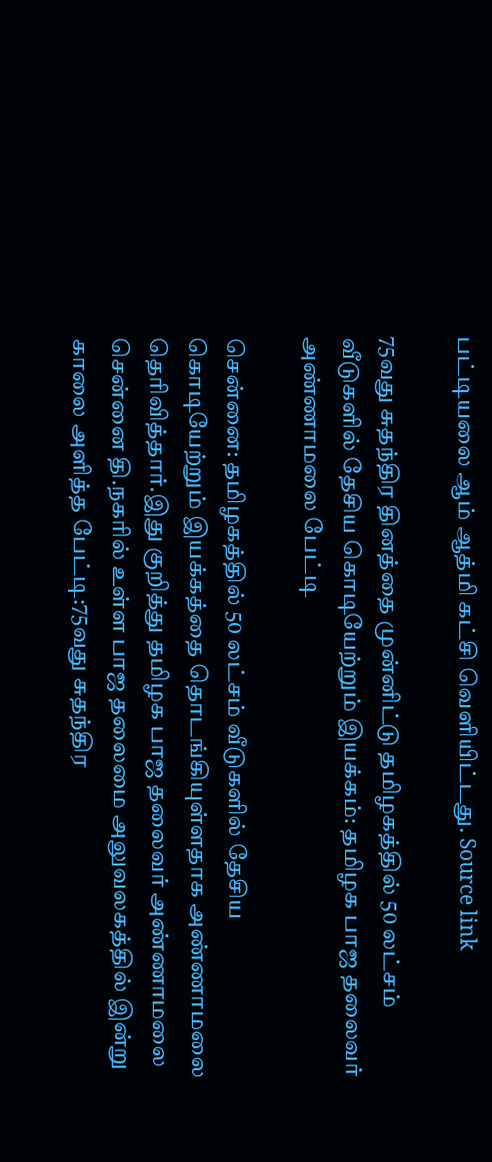பட்டியலை ஆம் ஆத்மி கட்சி வெளியிட்டது. Source link

75வது சுதந்திர தினத்தை முன்னிட்டு தமிழகத்தில் 50 லட்சம் வீடுகளில் தேசிய கொடியேற்றும் இயக்கம்: தமிழக பாஜ தலைவர் அண்ணாமலை பேட்டி

சென்னை: தமிழகத்தில் 50 லட்சம் வீடுகளில் தேசிய கொடியேற்றும் இயக்கத்தை தொடங்கியுள்ளதாக அண்ணாமலை தெரிவித்தார்.இது குறித்து தமிழக பாஜ தலைவர் அண்ணாமலை சென்னை தி.நகரில் உள்ள பாஜ தலைமை அலுவலகத்தில் இன்று காலை அளித்த பேட்டி:75வது சுதந்திர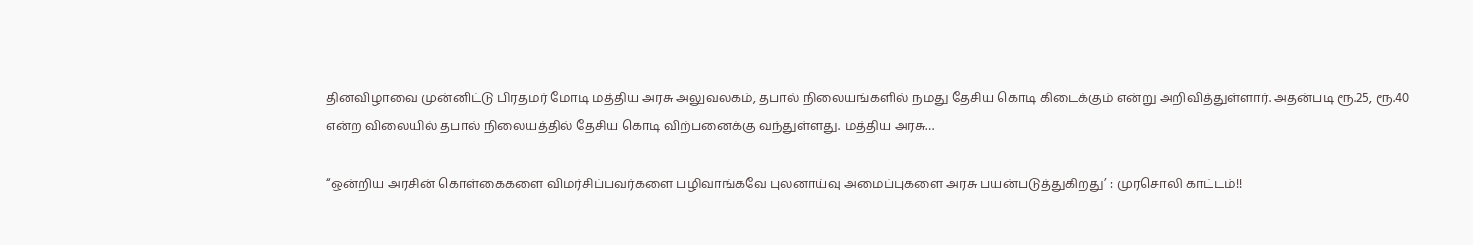தினவிழாவை முன்னிட்டு பிரதமர் மோடி மத்திய அரசு அலுவலகம், தபால் நிலையங்களில் நமது தேசிய கொடி கிடைக்கும் என்று அறிவித்துள்ளார். அதன்படி ரூ.25, ரூ.40 என்ற விலையில் தபால் நிலையத்தில் தேசிய கொடி விற்பனைக்கு வந்துள்ளது. மத்திய அரசு…

“ஒன்றிய அரசின் கொள்கைகளை விமர்சிப்பவர்களை பழிவாங்கவே புலனாய்வு அமைப்புகளை அரசு பயன்படுத்துகிறது’ : முரசொலி காட்டம்!!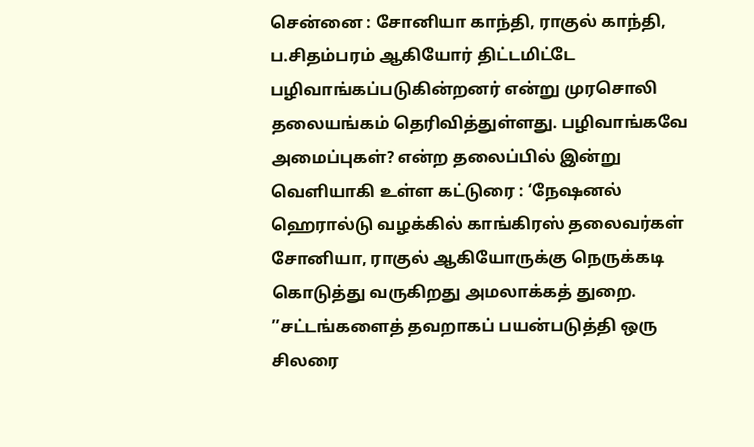சென்னை : சோனியா காந்தி, ராகுல் காந்தி, ப.சிதம்பரம் ஆகியோர் திட்டமிட்டே பழிவாங்கப்படுகின்றனர் என்று முரசொலி தலையங்கம் தெரிவித்துள்ளது. பழிவாங்கவே அமைப்புகள்? என்ற தலைப்பில் இன்று வெளியாகி உள்ள கட்டுரை : ‘நேஷனல் ஹெரால்டு வழக்கில் காங்கிரஸ் தலைவர்கள் சோனியா, ராகுல் ஆகியோருக்கு நெருக்கடி கொடுத்து வருகிறது அமலாக்கத் துறை. ’’சட்டங்களைத் தவறாகப் பயன்படுத்தி ஒரு சிலரை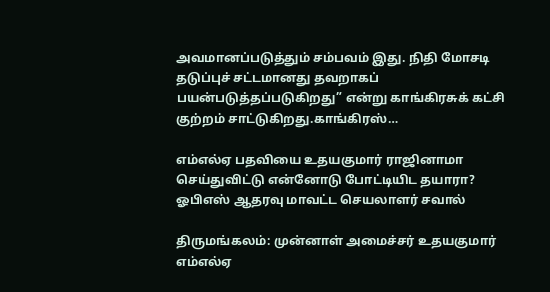அவமானப்படுத்தும் சம்பவம் இது. நிதி மோசடி தடுப்புச் சட்டமானது தவறாகப் பயன்படுத்தப்படுகிறது” என்று காங்கிரசுக் கட்சி குற்றம் சாட்டுகிறது.காங்கிரஸ்…

எம்எல்ஏ பதவியை உதயகுமார் ராஜினாமா செய்துவிட்டு என்னோடு போட்டியிட தயாரா? ஓபிஎஸ் ஆதரவு மாவட்ட செயலாளர் சவால்

திருமங்கலம்: முன்னாள் அமைச்சர் உதயகுமார் எம்எல்ஏ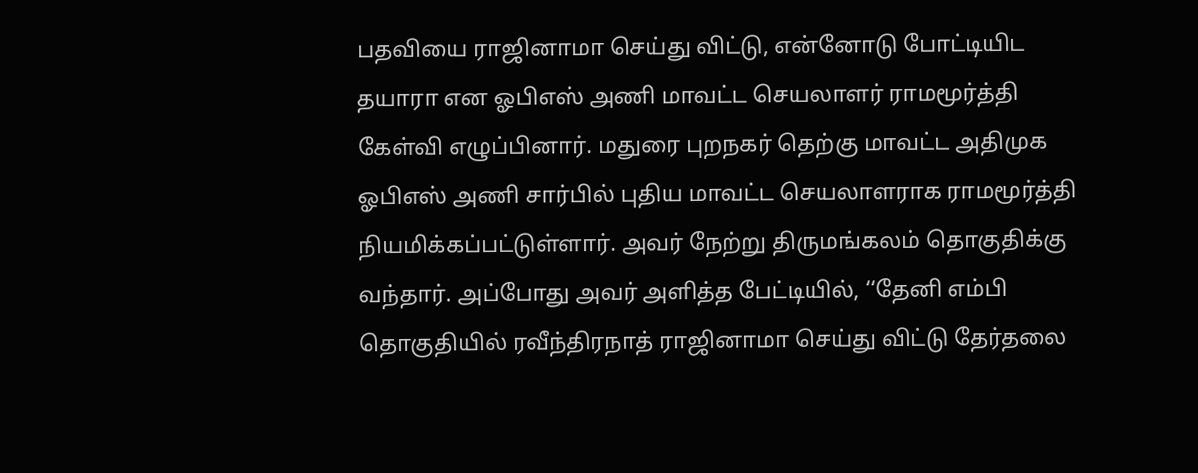பதவியை ராஜினாமா செய்து விட்டு, என்னோடு போட்டியிட தயாரா என ஓபிஎஸ் அணி மாவட்ட செயலாளர் ராமமூர்த்தி கேள்வி எழுப்பினார். மதுரை புறநகர் தெற்கு மாவட்ட அதிமுக ஓபிஎஸ் அணி சார்பில் புதிய மாவட்ட செயலாளராக ராமமூர்த்தி நியமிக்கப்பட்டுள்ளார். அவர் நேற்று திருமங்கலம் தொகுதிக்கு வந்தார். அப்போது அவர் அளித்த பேட்டியில், ‘‘தேனி எம்பி தொகுதியில் ரவீந்திரநாத் ராஜினாமா செய்து விட்டு தேர்தலை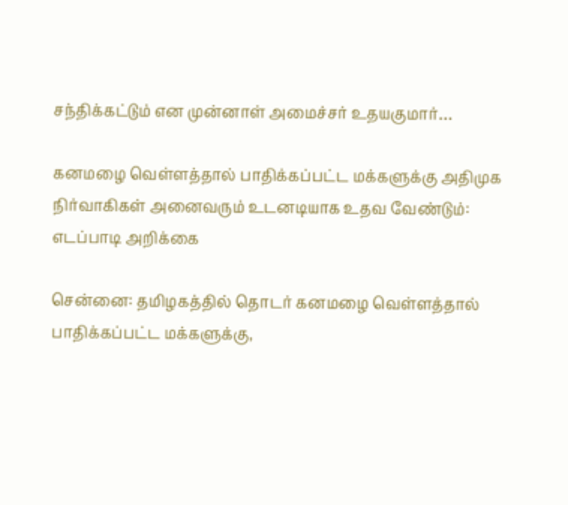சந்திக்கட்டும் என முன்னாள் அமைச்சர் உதயகுமார்…

கனமழை வெள்ளத்தால் பாதிக்கப்பட்ட மக்களுக்கு அதிமுக நிர்வாகிகள் அனைவரும் உடனடியாக உதவ வேண்டும்: எடப்பாடி அறிக்கை

சென்னை: தமிழகத்தில் தொடர் கனமழை வெள்ளத்தால் பாதிக்கப்பட்ட மக்களுக்கு,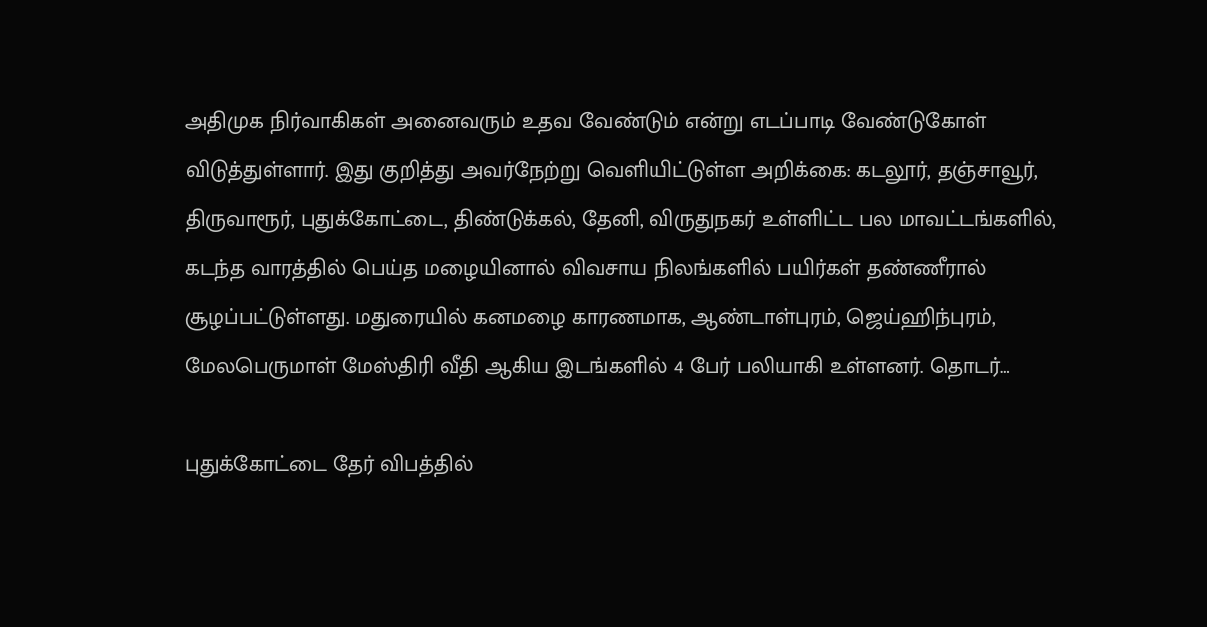அதிமுக நிர்வாகிகள் அனைவரும் உதவ வேண்டும் என்று எடப்பாடி வேண்டுகோள் விடுத்துள்ளார். இது குறித்து அவர்நேற்று வெளியிட்டுள்ள அறிக்கை: கடலூர், தஞ்சாவூர், திருவாரூர், புதுக்கோட்டை, திண்டுக்கல், தேனி, விருதுநகர் உள்ளிட்ட பல மாவட்டங்களில், கடந்த வாரத்தில் பெய்த மழையினால் விவசாய நிலங்களில் பயிர்கள் தண்ணீரால் சூழப்பட்டுள்ளது. மதுரையில் கனமழை காரணமாக, ஆண்டாள்புரம், ஜெய்ஹிந்புரம், மேலபெருமாள் மேஸ்திரி வீதி ஆகிய இடங்களில் 4 பேர் பலியாகி உள்ளனர். தொடர்…

புதுக்கோட்டை தேர் விபத்தில்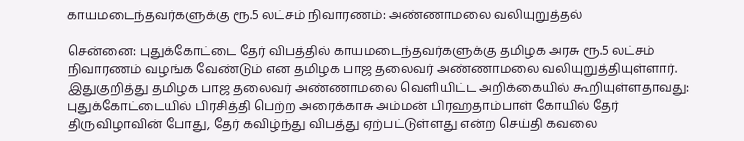காயமடைந்தவர்களுக்கு ரூ.5 லட்சம் நிவாரணம்: அண்ணாமலை வலியுறுத்தல்

சென்னை: புதுக்கோட்டை தேர் விபத்தில் காயமடைந்தவர்களுக்கு தமிழக அரசு ரூ.5 லட்சம் நிவாரணம் வழங்க வேண்டும் என தமிழக பாஜ தலைவர் அண்ணாமலை வலியுறுத்தியுள்ளார். இதுகுறித்து தமிழக பாஜ தலைவர் அண்ணாமலை வெளியிட்ட அறிக்கையில் கூறியுள்ளதாவது: புதுக்கோட்டையில் பிரசித்தி பெற்ற அரைக்காசு அம்மன் பிரஹதாம்பாள் கோயில் தேர் திருவிழாவின் போது, தேர் கவிழ்ந்து விபத்து ஏற்பட்டுள்ளது என்ற செய்தி கவலை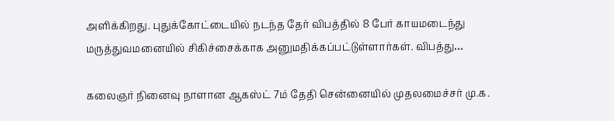அளிக்கிறது. புதுக்கோட்டையில் நடந்த தேர் விபத்தில் 8 பேர் காயமடைந்து மருத்துவமனையில் சிகிச்சைக்காக அனுமதிக்கப்பட்டுள்ளார்கள். விபத்து…

கலைஞர் நினைவு நாளான ஆகஸ்ட் 7ம் தேதி சென்னையில் முதலமைச்சர் மு.க.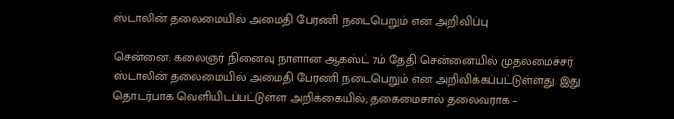ஸ்டாலின் தலைமையில் அமைதி பேரணி நடைபெறும் என அறிவிப்பு

சென்னை: கலைஞர் நினைவு நாளான ஆகஸ்ட் 7ம் தேதி சென்னையில் முதலமைச்சர் ஸ்டாலின் தலைமையில் அமைதி பேரணி நடைபெறும் என அறிவிக்கப்பட்டுள்ளது. இது தொடர்பாக வெளியிடப்பட்டுள்ள அறிக்கையில்; தகைமைசால் தலைவராக –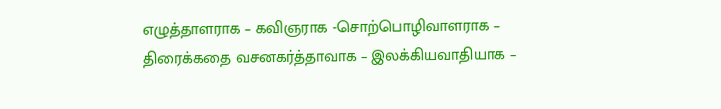எழுத்தாளராக – கவிஞராக -சொற்பொழிவாளராக – திரைக்கதை வசனகர்த்தாவாக – இலக்கியவாதியாக –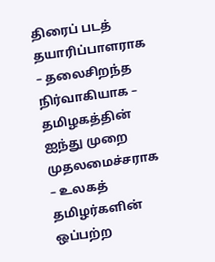திரைப் படத் தயாரிப்பாளராக – தலைசிறந்த நிர்வாகியாக – தமிழகத்தின் ஐந்து முறை முதலமைச்சராக – உலகத் தமிழர்களின் ஒப்பற்ற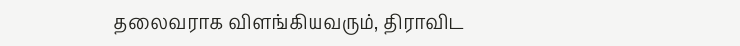தலைவராக விளங்கியவரும், திராவிட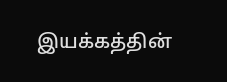இயக்கத்தின்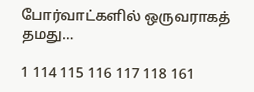போர்வாட்களில் ஒருவராகத் தமது…

1 114 115 116 117 118 161